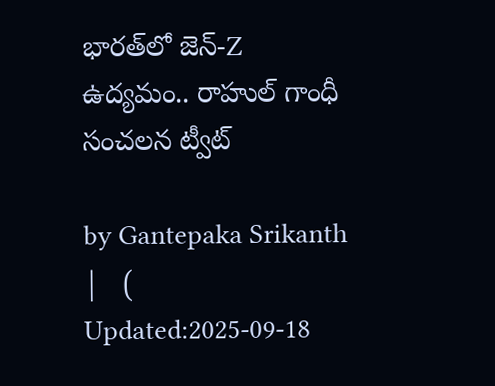భారత్‌లో జెన్-Z ఉద్యమం.. రాహుల్ గాంధీ సంచలన ట్వీట్

by Gantepaka Srikanth |   (  Updated:2025-09-18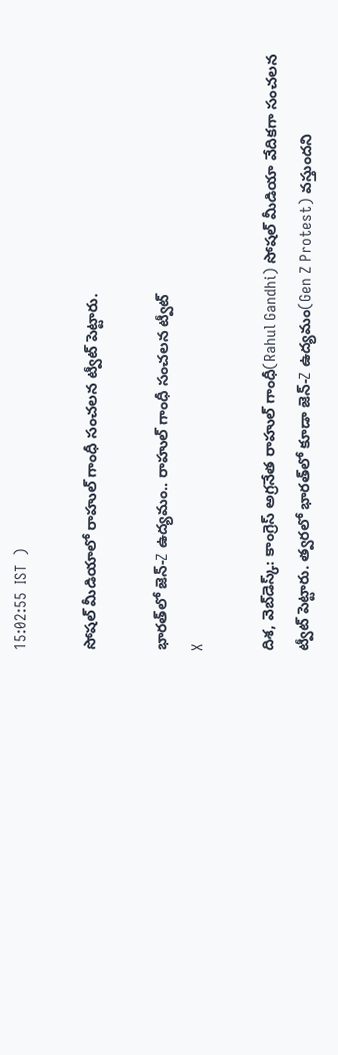15:02:55  IST  )

సోషల్ మీడియాలో రాహుల్ గాంధీ సంచలన ట్వీట్ పెట్టారు.

భారత్‌లో జెన్-Z ఉద్యమం.. రాహుల్ గాంధీ సంచలన ట్వీట్
X

దిశ, వెబ్‌డెస్క్: కాంగ్రెస్ అగ్రనేత రాహుల్ గాంధీ(Rahul Gandhi) సోషల్ మీడియా వేదికగా సంచలన ట్వీట్ పెట్టారు. త్వరలో భారత్‌లో కూడా జెన్-Z ఉద్యమం(Gen Z Protest) వస్తుందని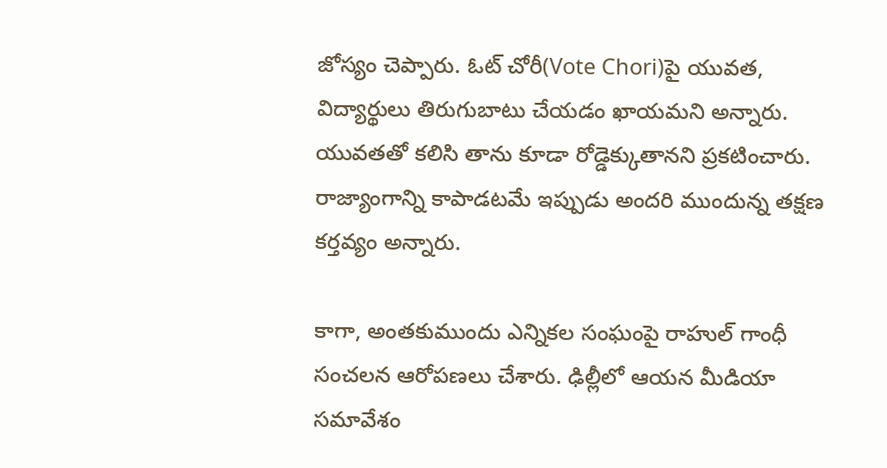జోస్యం చెప్పారు. ఓట్ చోరీ(Vote Chori)పై యువత, విద్యార్థులు తిరుగుబాటు చేయడం ఖాయమని అన్నారు. యువతతో కలిసి తాను కూడా రోడ్డెక్కుతానని ప్రకటించారు. రాజ్యాంగాన్ని కాపాడటమే ఇప్పుడు అందరి ముందున్న తక్షణ కర్తవ్యం అన్నారు.

కాగా, అంతకుముందు ఎన్నికల సంఘంపై రాహుల్ గాంధీ సంచలన ఆరోపణలు చేశారు. ఢిల్లీలో ఆయన మీడియా సమావేశం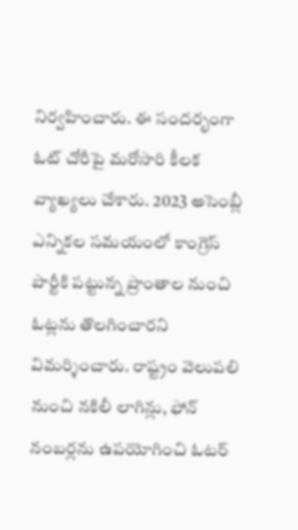నిర్వహించారు. ఈ సందర్భంగా ఓట్ చోరీపై మరోసారి కీలక వ్యాఖ్యలు చేశారు. 2023 అసెంబ్లీ ఎన్నికల సమయంలో కాంగ్రెస్ పార్టీకి పట్టున్న ప్రాంతాల నుంచి ఓట్లను తొలగించారని విమర్శించారు. రాష్ట్రం వెలుపలి నుంచి నకిలీ లాగిన్లు, ఫోన్‌ నంబర్లను ఉపయోగించి ఓటర్‌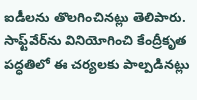ఐడీలను తొలగించినట్లు తెలిపారు. సాఫ్ట్‌వేర్‌ను వినియోగించి కేంద్రీకృత పద్ధతిలో ఈ చర్యలకు పాల్పడినట్లు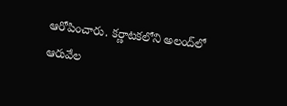ఆరోపించారు. కర్ణాటకలోని అలంద్‌లో ఆరువేల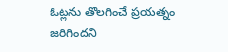ఓట్లను తొలగించే ప్రయత్నం జరిగిందని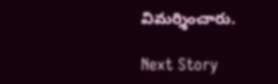విమర్శించారు.

Next Story